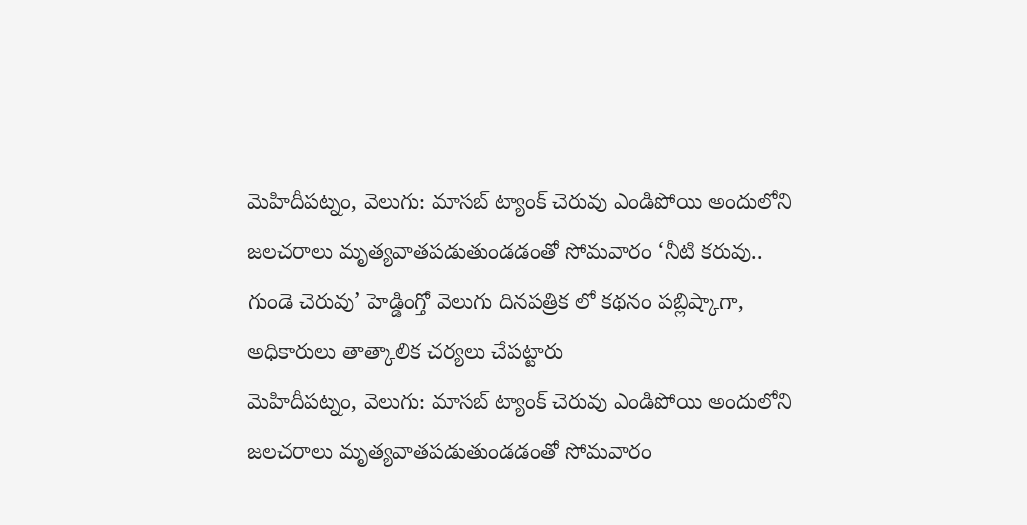మెహిదీపట్నం, వెలుగు: మాసబ్ ట్యాంక్ చెరువు ఎండిపోయి అందులోని జలచరాలు మృత్యవాతపడుతుండడంతో సోమవారం ‘నీటి కరువు.. గుండె చెరువు’ హెడ్డింగ్తో వెలుగు దినపత్రిక లో కథనం పబ్లిష్కాగా, అధికారులు తాత్కాలిక చర్యలు చేపట్టారు
మెహిదీపట్నం, వెలుగు: మాసబ్ ట్యాంక్ చెరువు ఎండిపోయి అందులోని జలచరాలు మృత్యవాతపడుతుండడంతో సోమవారం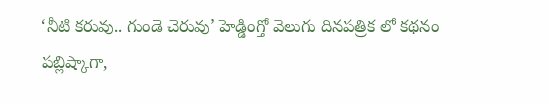‘నీటి కరువు.. గుండె చెరువు’ హెడ్డింగ్తో వెలుగు దినపత్రిక లో కథనం పబ్లిష్కాగా,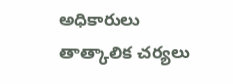అధికారులు తాత్కాలిక చర్యలు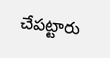చేపట్టారు